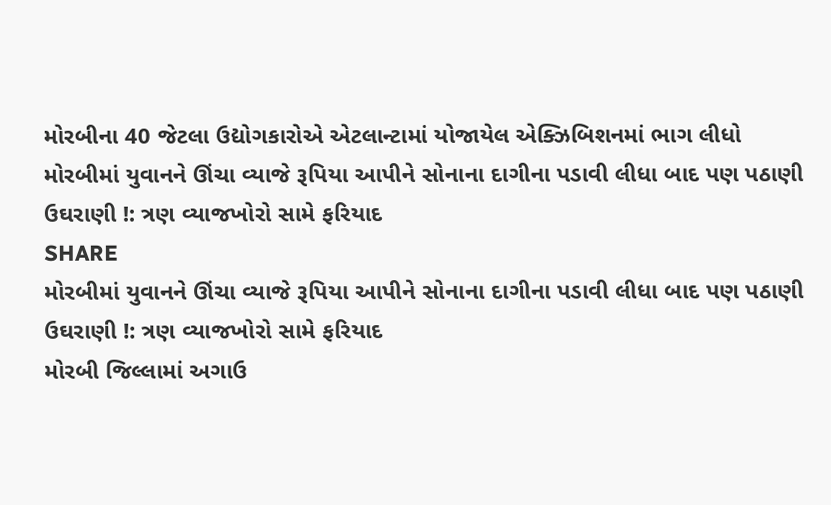મોરબીના 40 જેટલા ઉદ્યોગકારોએ એટલાન્ટામાં યોજાયેલ એક્ઝિબિશનમાં ભાગ લીધો
મોરબીમાં યુવાનને ઊંચા વ્યાજે રૂપિયા આપીને સોનાના દાગીના પડાવી લીધા બાદ પણ પઠાણી ઉઘરાણી !: ત્રણ વ્યાજખોરો સામે ફરિયાદ
SHARE
મોરબીમાં યુવાનને ઊંચા વ્યાજે રૂપિયા આપીને સોનાના દાગીના પડાવી લીધા બાદ પણ પઠાણી ઉઘરાણી !: ત્રણ વ્યાજખોરો સામે ફરિયાદ
મોરબી જિલ્લામાં અગાઉ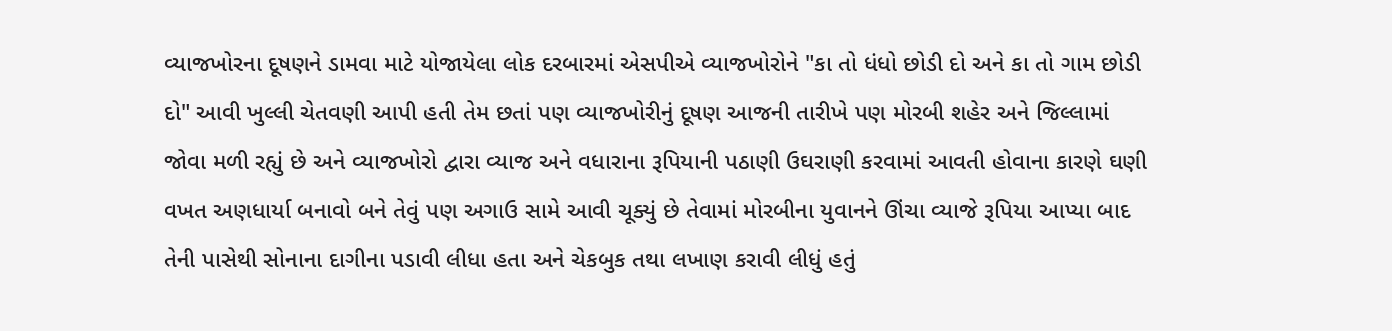વ્યાજખોરના દૂષણને ડામવા માટે યોજાયેલા લોક દરબારમાં એસપીએ વ્યાજખોરોને "કા તો ધંધો છોડી દો અને કા તો ગામ છોડી દો" આવી ખુલ્લી ચેતવણી આપી હતી તેમ છતાં પણ વ્યાજખોરીનું દૂષણ આજની તારીખે પણ મોરબી શહેર અને જિલ્લામાં જોવા મળી રહ્યું છે અને વ્યાજખોરો દ્વારા વ્યાજ અને વધારાના રૂપિયાની પઠાણી ઉઘરાણી કરવામાં આવતી હોવાના કારણે ઘણી વખત અણધાર્યા બનાવો બને તેવું પણ અગાઉ સામે આવી ચૂક્યું છે તેવામાં મોરબીના યુવાનને ઊંચા વ્યાજે રૂપિયા આપ્યા બાદ તેની પાસેથી સોનાના દાગીના પડાવી લીધા હતા અને ચેકબુક તથા લખાણ કરાવી લીધું હતું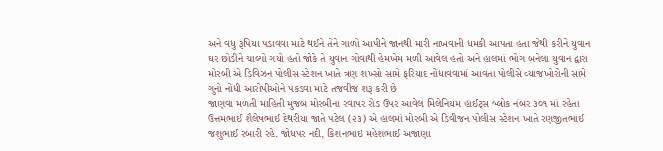અને વધુ રૂપિયા પડાવવા માટે થઈને તેને ગાળો આપીને જાનથી મારી નાખવાની ધમકી આપતા હતા જેથી કરીને યુવાન ઘર છોડીને ચાલ્યો ગયો હતો જોકે તે યુવાન ગોવાથી હેમખેમ મળી આવેલ હતો અને હાલમાં ભોગ બનેલા યુવાન દ્વારા મોરબી એ ડિવિઝન પોલીસ સ્ટેશન ખાતે ત્રણ શખ્સો સામે ફરિયાદ નોંધાવવામાં આવતા પોલીસે વ્યાજખોરોની સામે ગુનો નોંધી આરોપીઓને પકડવા માટે તજવીજ શરૂ કરી છે
જાણવા મળતી માહિતી મુજબ મોરબીના રવાપર રોડ ઉપર આવેલ મિલેનિયમ હાઈટ્સ બ્લોક નંબર ૩૦૧ માં રહેતા ઉત્તમભાઈ શૈલેષભાઈ દેથરીયા જાતે પટેલ (૨૩) એ હાલમાં મોરબી એ ડિવીજન પોલીસ સ્ટેશન ખાતે રણજીતભાઈ જશુભાઈ રબારી રહે. જોધપર નદી, કિશનભાઇ મહેશભાઈ અજાણા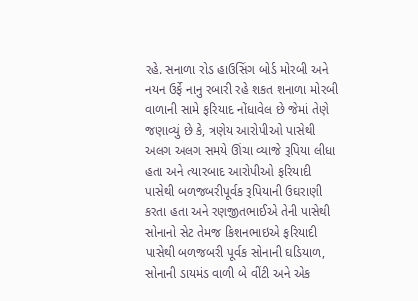રહે. સનાળા રોડ હાઉસિંગ બોર્ડ મોરબી અને નયન ઉર્ફે નાનુ રબારી રહે શકત શનાળા મોરબી વાળાની સામે ફરિયાદ નોંધાવેલ છે જેમાં તેણે જણાવ્યું છે કે, ત્રણેય આરોપીઓ પાસેથી અલગ અલગ સમયે ઊંચા વ્યાજે રૂપિયા લીધા હતા અને ત્યારબાદ આરોપીઓ ફરિયાદી પાસેથી બળજબરીપૂર્વક રૂપિયાની ઉઘરાણી કરતા હતા અને રણજીતભાઈએ તેની પાસેથી સોનાનો સેટ તેમજ કિશનભાઇએ ફરિયાદી પાસેથી બળજબરી પૂર્વક સોનાની ઘડિયાળ, સોનાની ડાયમંડ વાળી બે વીંટી અને એક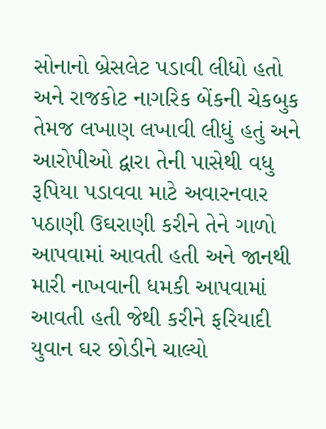સોનાનો બ્રેસલેટ પડાવી લીધો હતો અને રાજકોટ નાગરિક બેંકની ચેકબુક તેમજ લખાણ લખાવી લીધું હતું અને આરોપીઓ દ્વારા તેની પાસેથી વધુ રૂપિયા પડાવવા માટે અવારનવાર પઠાણી ઉઘરાણી કરીને તેને ગાળો આપવામાં આવતી હતી અને જાનથી મારી નાખવાની ધમકી આપવામાં આવતી હતી જેથી કરીને ફરિયાદી યુવાન ઘર છોડીને ચાલ્યો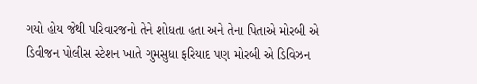ગયો હોય જેથી પરિવારજનો તેને શોધતા હતા અને તેના પિતાએ મોરબી એ ડિવીજન પોલીસ સ્ટેશન ખાતે ગુમસુધા ફરિયાદ પણ મોરબી એ ડિવિઝન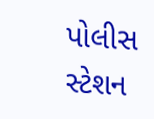પોલીસ સ્ટેશન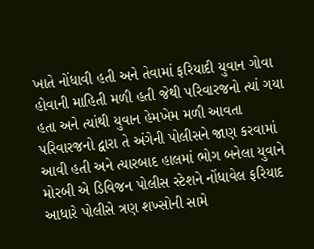ખાતે નોંધાવી હતી અને તેવામાં ફરિયાદી યુવાન ગોવા હોવાની માહિતી મળી હતી જેથી પરિવારજનો ત્યાં ગયા હતા અને ત્યાંથી યુવાન હેમખેમ મળી આવતા પરિવારજનો દ્વારા તે અંગેની પોલીસને જાણ કરવામાં આવી હતી અને ત્યારબાદ હાલમાં ભોગ બનેલા યુવાને મોરબી એ ડિવિજન પોલીસ સ્ટેશને નોંધાવેલ ફરિયાદ આધારે પોલીસે ત્રણ શખ્સોની સામે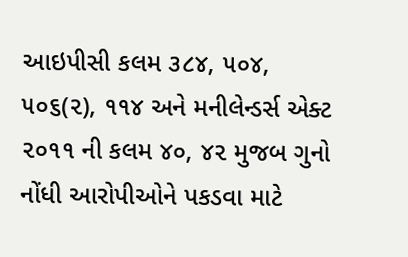આઇપીસી કલમ ૩૮૪, ૫૦૪, ૫૦૬(૨), ૧૧૪ અને મનીલેન્ડર્સ એક્ટ ૨૦૧૧ ની કલમ ૪૦, ૪૨ મુજબ ગુનો નોંધી આરોપીઓને પકડવા માટે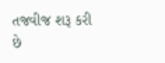તજવીજ શરૂ કરી છે